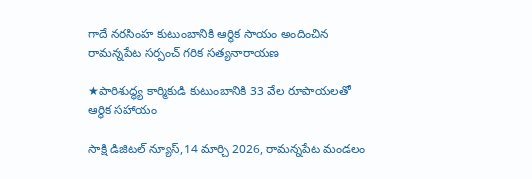గాదే నరసింహ కుటుంబానికి ఆర్థిక సాయం అందించిన రామన్నపేట సర్పంచ్ గరిక సత్యనారాయణ

★పారిశుద్ధ్య కార్మికుడి కుటుంబానికి 33 వేల రూపాయలతో ఆర్థిక సహాయం

సాక్షి డిజిటల్ న్యూస్,14 మార్చి 2026, రామన్నపేట మండలం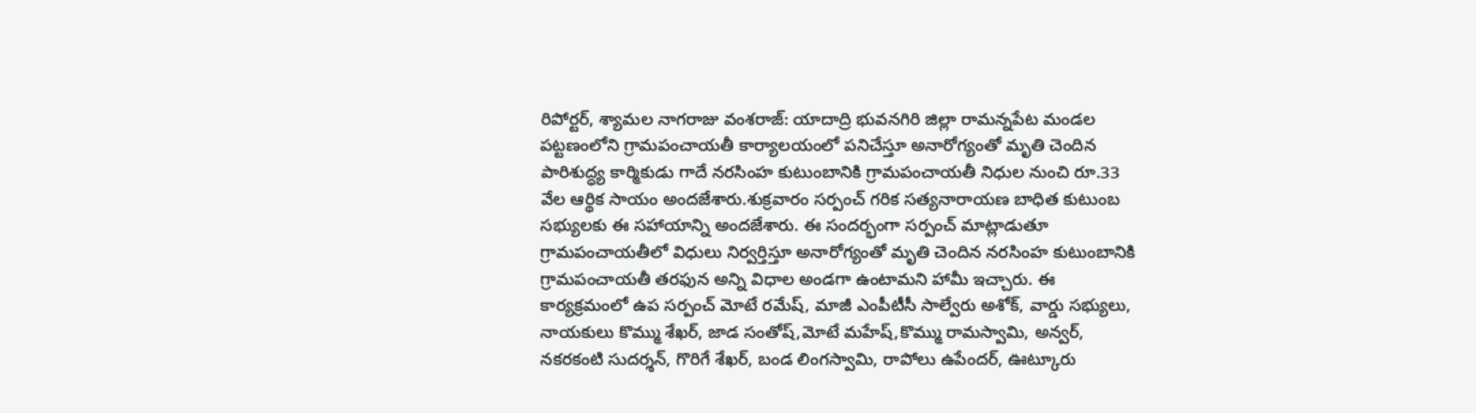రిపోర్టర్, శ్యామల నాగరాజు వంశరాజ్: యాదాద్రి భువనగిరి జిల్లా రామన్నపేట మండల పట్టణంలోని గ్రామపంచాయతీ కార్యాలయంలో పనిచేస్తూ అనారోగ్యంతో మృతి చెందిన పారిశుద్ధ్య కార్మికుడు గాదే నరసింహ కుటుంబానికి గ్రామపంచాయతీ నిధుల నుంచి రూ.33 వేల ఆర్థిక సాయం అందజేశారు.శుక్రవారం సర్పంచ్ గరిక సత్యనారాయణ బాధిత కుటుంబ సభ్యులకు ఈ సహాయాన్ని అందజేశారు. ఈ సందర్భంగా సర్పంచ్ మాట్లాడుతూ గ్రామపంచాయతీలో విధులు నిర్వర్తిస్తూ అనారోగ్యంతో మృతి చెందిన నరసింహ కుటుంబానికి గ్రామపంచాయతీ తరఫున అన్ని విధాల అండగా ఉంటామని హామీ ఇచ్చారు. ఈ కార్యక్రమంలో ఉప సర్పంచ్ మోటే రమేష్, మాజీ ఎంపీటీసీ సాల్వేరు అశోక్, వార్డు సభ్యులు, నాయకులు కొమ్ము శేఖర్, జాడ సంతోష్,మోటే మహేష్,కొమ్ము రామస్వామి, అన్వర్, నకరకంటి సుదర్శన్, గొరిగే శేఖర్, బండ లింగస్వామి, రాపోలు ఉపేందర్, ఊట్కూరు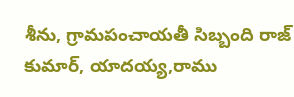శీను, గ్రామపంచాయతీ సిబ్బంది రాజ్ కుమార్, యాదయ్య,రాము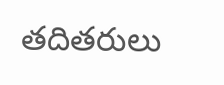తదితరులు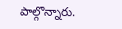పాల్గొన్నారు.